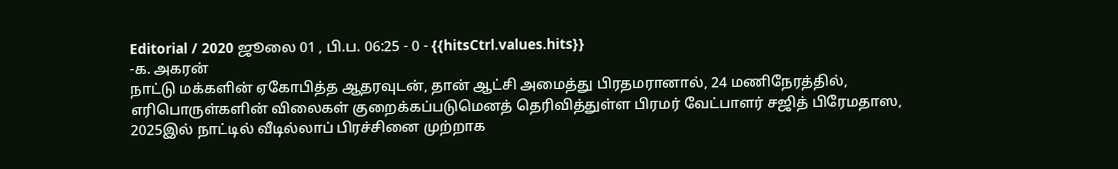Editorial / 2020 ஜூலை 01 , பி.ப. 06:25 - 0 - {{hitsCtrl.values.hits}}
-க. அகரன்
நாட்டு மக்களின் ஏகோபித்த ஆதரவுடன், தான் ஆட்சி அமைத்து பிரதமரானால், 24 மணிநேரத்தில், எரிபொருள்களின் விலைகள் குறைக்கப்படுமெனத் தெரிவித்துள்ள பிரமர் வேட்பாளர் சஜித் பிரேமதாஸ, 2025இல் நாட்டில் வீடில்லாப் பிரச்சினை முற்றாக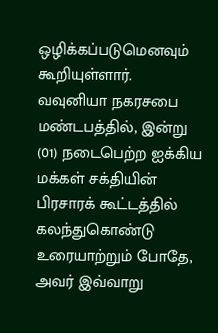ஒழிக்கப்படுமெனவும் கூறியுள்ளார்.
வவுனியா நகரசபை மண்டபத்தில், இன்று (01) நடைபெற்ற ஐக்கிய மக்கள் சக்தியின் பிரசாரக் கூட்டத்தில் கலந்துகொண்டு உரையாற்றும் போதே, அவர் இவ்வாறு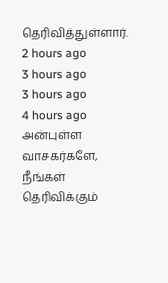தெரிவித்துள்ளார்.
2 hours ago
3 hours ago
3 hours ago
4 hours ago
அன்புள்ள வாசகர்களே,
நீங்கள் தெரிவிக்கும்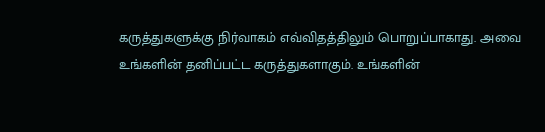கருத்துகளுக்கு நிர்வாகம் எவ்விதத்திலும் பொறுப்பாகாது. அவை உங்களின் தனிப்பட்ட கருத்துகளாகும். உங்களின்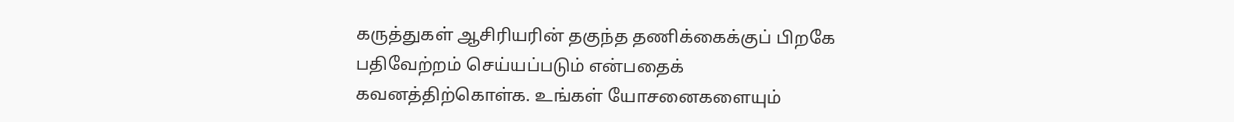கருத்துகள் ஆசிரியரின் தகுந்த தணிக்கைக்குப் பிறகே பதிவேற்றம் செய்யப்படும் என்பதைக் கவனத்திற்கொள்க. உங்கள் யோசனைகளையும்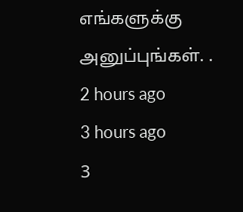எங்களுக்கு அனுப்புங்கள். .
2 hours ago
3 hours ago
3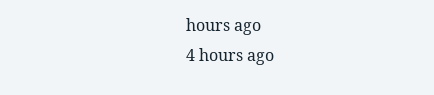hours ago
4 hours ago